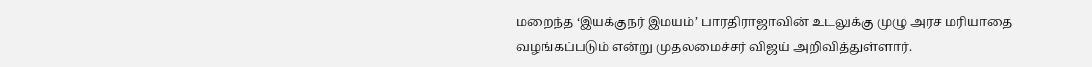மறைந்த ‘இயக்குநர் இமயம்’ பாரதிராஜாவின் உடலுக்கு முழு அரச மரியாதை வழங்கப்படும் என்று முதலமைச்சர் விஜய் அறிவித்துள்ளார்.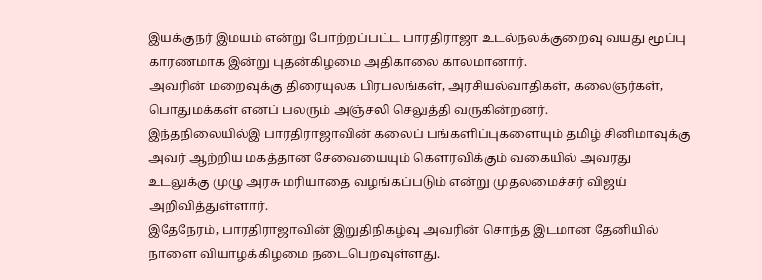இயக்குநர் இமயம் என்று போற்றப்பட்ட பாரதிராஜா உடல்நலக்குறைவு வயது மூப்பு காரணமாக இன்று புதன்கிழமை அதிகாலை காலமானார்.
அவரின் மறைவுக்கு திரையுலக பிரபலங்கள், அரசியல்வாதிகள், கலைஞர்கள், பொதுமக்கள் எனப் பலரும் அஞ்சலி செலுத்தி வருகின்றனர்.
இந்தநிலையில்இ பாரதிராஜாவின் கலைப் பங்களிப்புகளையும் தமிழ் சினிமாவுக்கு அவர் ஆற்றிய மகத்தான சேவையையும் கௌரவிக்கும் வகையில் அவரது உடலுக்கு முழு அரசு மரியாதை வழங்கப்படும் என்று முதலமைச்சர் விஜய் அறிவித்துள்ளார்.
இதேநேரம், பாரதிராஜாவின் இறுதிநிகழ்வு அவரின் சொந்த இடமான தேனியில் நாளை வியாழக்கிழமை நடைபெறவுள்ளது.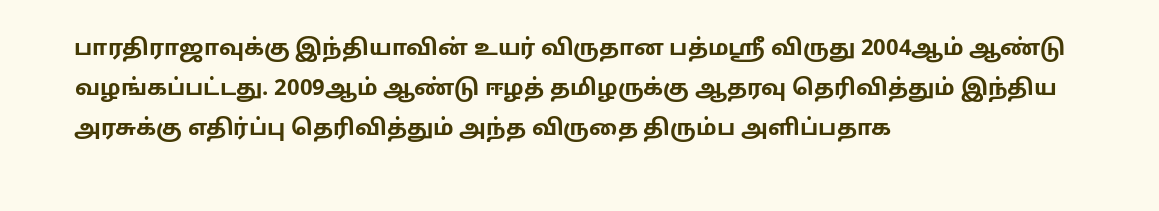பாரதிராஜாவுக்கு இந்தியாவின் உயர் விருதான பத்மஸ்ரீ விருது 2004ஆம் ஆண்டு வழங்கப்பட்டது. 2009ஆம் ஆண்டு ஈழத் தமிழருக்கு ஆதரவு தெரிவித்தும் இந்திய அரசுக்கு எதிர்ப்பு தெரிவித்தும் அந்த விருதை திரும்ப அளிப்பதாக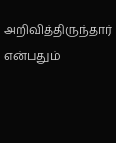அறிவித்திருந்தார் என்பதும்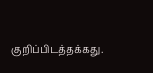குறிப்பிடத்தக்கது.